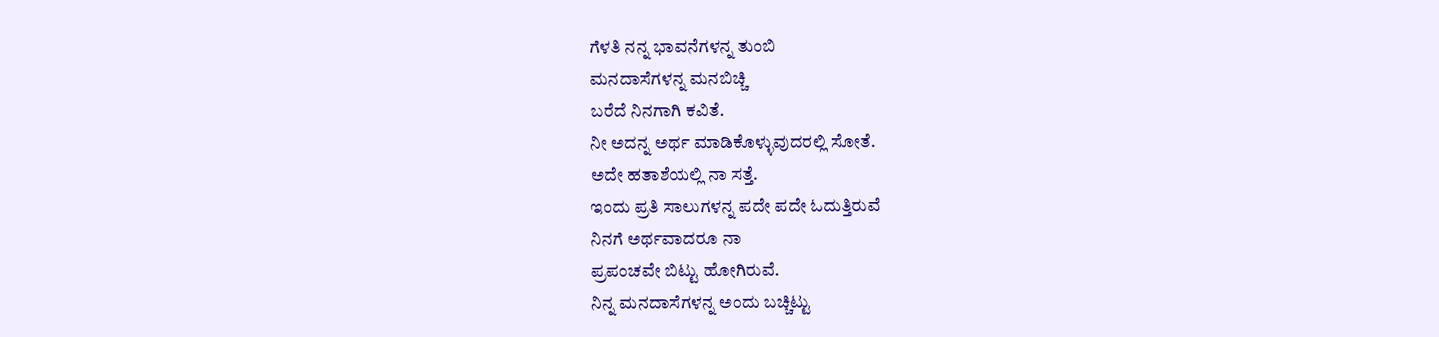ಗೆಳತಿ ನನ್ನ ಭಾವನೆಗಳನ್ನ ತುಂಬಿ
ಮನದಾಸೆಗಳನ್ನ ಮನಬಿಚ್ಚಿ
ಬರೆದೆ ನಿನಗಾಗಿ ಕವಿತೆ.
ನೀ ಅದನ್ನ ಅರ್ಥ ಮಾಡಿಕೊಳ್ಳುವುದರಲ್ಲಿ ಸೋತೆ.
ಅದೇ ಹತಾಶೆಯಲ್ಲಿ ನಾ ಸತ್ತೆ.
ಇಂದು ಪ್ರತಿ ಸಾಲುಗಳನ್ನ ಪದೇ ಪದೇ ಓದುತ್ತಿರುವೆ
ನಿನಗೆ ಅರ್ಥವಾದರೂ ನಾ
ಪ್ರಪಂಚವೇ ಬಿಟ್ಟು ಹೋಗಿರುವೆ.
ನಿನ್ನ ಮನದಾಸೆಗಳನ್ನ ಅಂದು ಬಚ್ಚಿಟ್ಟು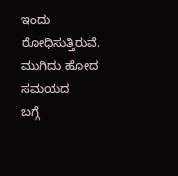ಇಂದು ರೋಧಿಸುತ್ತಿರುವೆ.
ಮುಗಿದು ಹೋದ ಸಮಯದ
ಬಗ್ಗೆ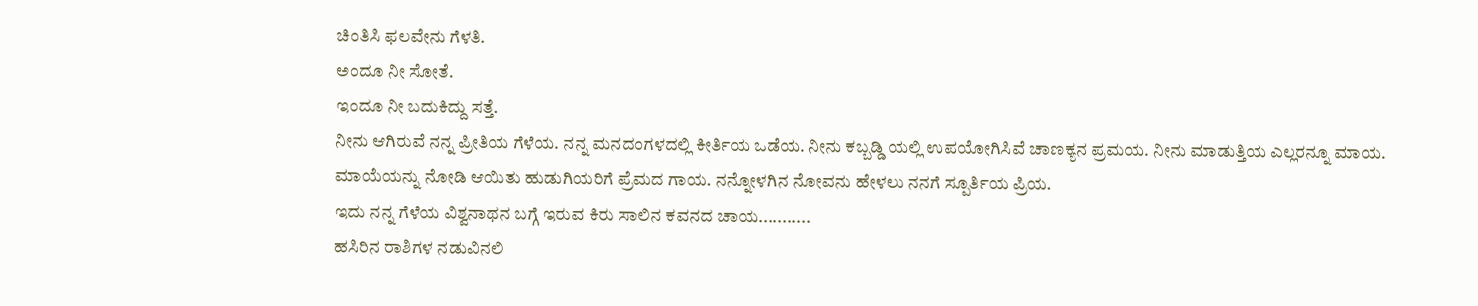ಚಿಂತಿಸಿ ಫಲವೇನು ಗೆಳತಿ.
ಅಂದೂ ನೀ ಸೋತೆ.
ಇಂದೂ ನೀ ಬದುಕಿದ್ದು ಸತ್ತೆ.
ನೀನು ಆಗಿರುವೆ ನನ್ನ ಪ್ರೀತಿಯ ಗೆಳೆಯ. ನನ್ನ ಮನದಂಗಳದಲ್ಲಿ ಕೀರ್ತಿಯ ಒಡೆಯ. ನೀನು ಕಬ್ಬಡ್ಡಿ ಯಲ್ಲಿ ಉಪಯೋಗಿಸಿವೆ ಚಾಣಕ್ಯನ ಪ್ರಮಯ. ನೀನು ಮಾಡುತ್ತಿಯ ಎಲ್ಲರನ್ನೂ ಮಾಯ. ಮಾಯೆಯನ್ನು ನೋಡಿ ಆಯಿತು ಹುಡುಗಿಯರಿಗೆ ಪ್ರೆಮದ ಗಾಯ. ನನ್ನೋಳಗಿನ ನೋವನು ಹೇಳಲು ನನಗೆ ಸ್ಪೂರ್ತಿಯ ಪ್ರಿಯ.
ಇದು ನನ್ನ ಗೆಳೆಯ ವಿಶ್ವನಾಥನ ಬಗ್ಗೆ ಇರುವ ಕಿರು ಸಾಲಿನ ಕವನದ ಚಾಯ...........
ಹಸಿರಿನ ರಾಶಿಗಳ ನಡುವಿನಲಿ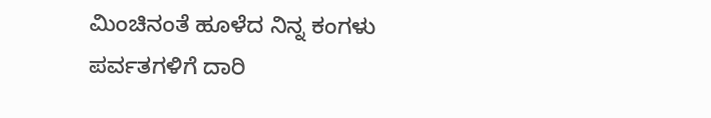ಮಿಂಚಿನಂತೆ ಹೂಳೆದ ನಿನ್ನ ಕಂಗಳು
ಪರ್ವತಗಳಿಗೆ ದಾರಿ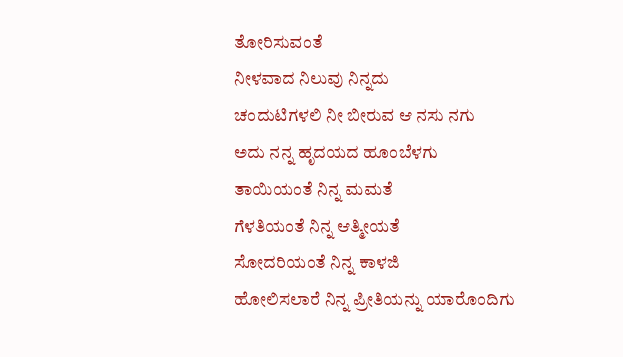ತೋರಿಸುವಂತೆ
ನೀಳವಾದ ನಿಲುವು ನಿನ್ನದು
ಚಂದುಟಿಗಳಲಿ ನೀ ಬೀರುವ ಆ ನಸು ನಗು
ಅದು ನನ್ನ ಹೃದಯದ ಹೂಂಬೆಳಗು
ತಾಯಿಯಂತೆ ನಿನ್ನ ಮಮತೆ
ಗೆಳತಿಯಂತೆ ನಿನ್ನ ಆತ್ಮೀಯತೆ
ಸೋದರಿಯಂತೆ ನಿನ್ನ ಕಾಳಜಿ
ಹೋಲಿಸಲಾರೆ ನಿನ್ನ ಪ್ರೀತಿಯನ್ನು ಯಾರೊಂದಿಗು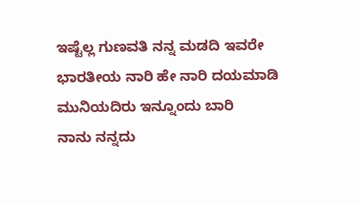ಇಷ್ಟೆಲ್ಲ ಗುಣವತಿ ನನ್ನ ಮಡದಿ ಇವರೇ ಭಾರತೀಯ ನಾರಿ ಹೇ ನಾರಿ ದಯಮಾಡಿ ಮುನಿಯದಿರು ಇನ್ನೂಂದು ಬಾರಿ
ನಾನು ನನ್ನದು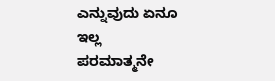ಎನ್ನುವುದು ಏನೂ ಇಲ್ಲ
ಪರಮಾತ್ಮನೇ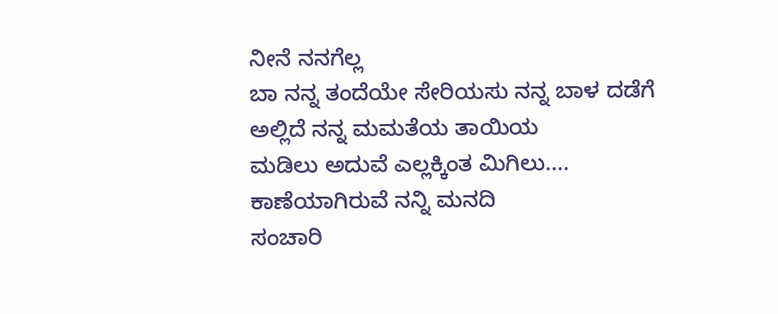ನೀನೆ ನನಗೆಲ್ಲ
ಬಾ ನನ್ನ ತಂದೆಯೇ ಸೇರಿಯಸು ನನ್ನ ಬಾಳ ದಡೆಗೆ ಅಲ್ಲಿದೆ ನನ್ನ ಮಮತೆಯ ತಾಯಿಯ
ಮಡಿಲು ಅದುವೆ ಎಲ್ಲಕ್ಕಿಂತ ಮಿಗಿಲು....
ಕಾಣೆಯಾಗಿರುವೆ ನನ್ನಿ ಮನದಿ
ಸಂಚಾರಿ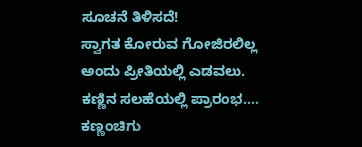ಸೂಚನೆ ತಿಳಿಸದೆ!
ಸ್ವಾಗತ ಕೋರುವ ಗೋಜಿರಲಿಲ್ಲ
ಅಂದು ಪ್ರೀತಿಯಲ್ಲಿ ಎಡವಲು.
ಕಣ್ಣಿನ ಸಲಹೆಯಲ್ಲಿ ಪ್ರಾರಂಭ....
ಕಣ್ಣಂಚಿಗು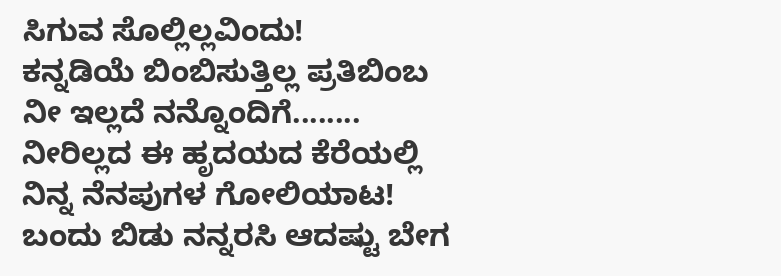ಸಿಗುವ ಸೊಲ್ಲಿಲ್ಲವಿಂದು!
ಕನ್ನಡಿಯೆ ಬಿಂಬಿಸುತ್ತಿಲ್ಲ ಪ್ರತಿಬಿಂಬ
ನೀ ಇಲ್ಲದೆ ನನ್ನೊಂದಿಗೆ........
ನೀರಿಲ್ಲದ ಈ ಹೃದಯದ ಕೆರೆಯಲ್ಲಿ
ನಿನ್ನ ನೆನಪುಗಳ ಗೋಲಿಯಾಟ!
ಬಂದು ಬಿಡು ನನ್ನರಸಿ ಆದಷ್ಟು ಬೇಗ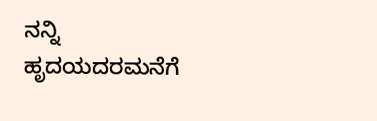ನನ್ನಿ ಹೃದಯದರಮನೆಗೆ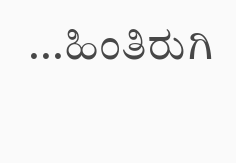...ಹಿಂತಿರುಗಿ